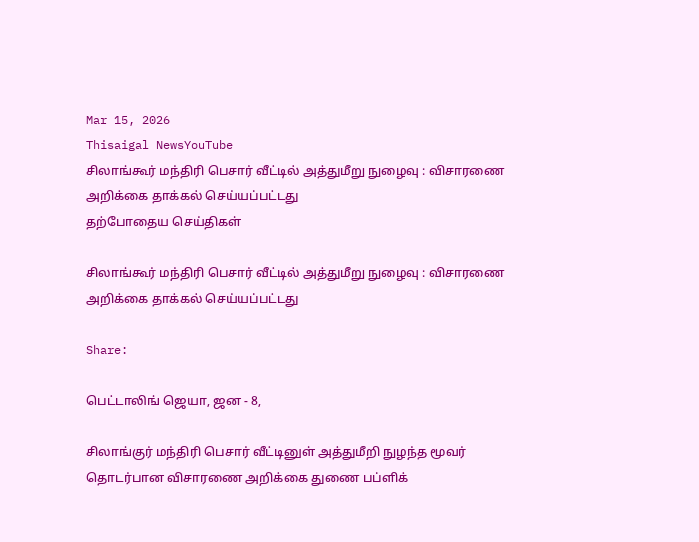Mar 15, 2026
Thisaigal NewsYouTube
சிலாங்கூர் மந்திரி பெசார் வீட்டில் அத்துமீறு நுழைவு : விசாரணை அறிக்கை தாக்கல் செய்யப்பட்டது
தற்போதைய செய்திகள்

சிலாங்கூர் மந்திரி பெசார் வீட்டில் அத்துமீறு நுழைவு : விசாரணை அறிக்கை தாக்கல் செய்யப்பட்டது

Share:

பெட்டாலிங் ஜெயா, ஜன - 8,

சிலாங்குர் மந்திரி பெசார் வீட்டினுள் அத்துமீறி நுழந்த மூவர் தொடர்பான விசாரணை அறிக்கை துணை பப்ளிக்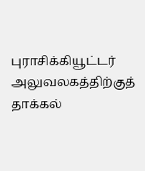புராசிக்கியூட்டர் அலுவலகத்திற்குத் தாக்கல்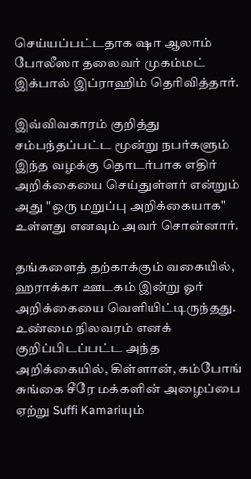செய்யப்பட்டதாக ஷா ஆலாம் போலீஸா தலைவர் முகம்மட் இக்பால் இப்ராஹிம் தெரிவித்தார்.

இவ்விவகாரம் குறித்து சம்பந்தப்பட்ட மூன்று நபர்களும் இந்த வழக்கு தொடர்பாக எதிர் அறிக்கையை செய்துள்ளர் என்றும் அது "ஒரு மறுப்பு அறிக்கையாக" உள்ளது எனவும் அவர் சொன்னார்.

தங்களைத் தற்காக்கும் வகையில், ஹராக்கா ஊடகம் இன்று ஓர் அறிக்கையை வெளியிட்டிருந்தது. உண்மை நிலவரம் எனக் குறிப்பிடப்பட்ட அந்த அறிக்கையில், கிள்ளான், கம்போங் சுங்கை சீரே மக்களின் அழைப்பை ஏற்று Suffi Kamariயும்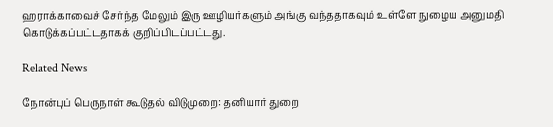ஹராக்காவைச் சேர்ந்த மேலும் இரு ஊழியர்களும் அங்கு வந்ததாகவும் உள்ளே நுழைய அனுமதி கொடுக்கப்பட்டதாகக் குறிப்பிடப்பட்டது.

Related News

நோன்புப் பெருநாள் கூடுதல் விடுமுறை: தனியார் துறை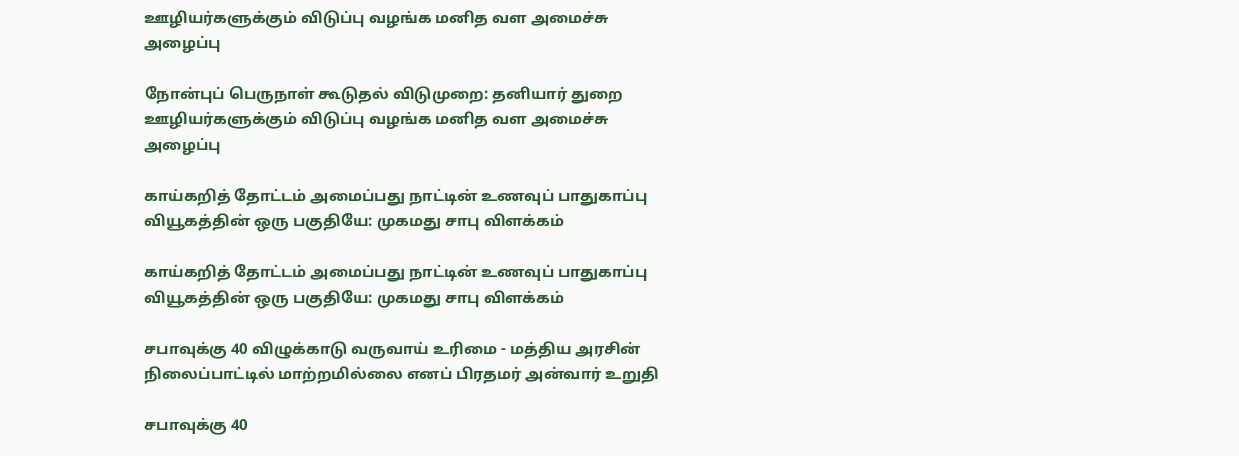ஊழியர்களுக்கும் விடுப்பு வழங்க மனித வள அமைச்சு அழைப்பு

நோன்புப் பெருநாள் கூடுதல் விடுமுறை: தனியார் துறை ஊழியர்களுக்கும் விடுப்பு வழங்க மனித வள அமைச்சு அழைப்பு

காய்கறித் தோட்டம் அமைப்பது நாட்டின் உணவுப் பாதுகாப்பு வியூகத்தின் ஒரு பகுதியே: முகமது சாபு விளக்கம்

காய்கறித் தோட்டம் அமைப்பது நாட்டின் உணவுப் பாதுகாப்பு வியூகத்தின் ஒரு பகுதியே: முகமது சாபு விளக்கம்

சபாவுக்கு 40 விழுக்காடு வருவாய் உரிமை - மத்திய அரசின் நிலைப்பாட்டில் மாற்றமில்லை எனப் பிரதமர் அன்வார் உறுதி

சபாவுக்கு 40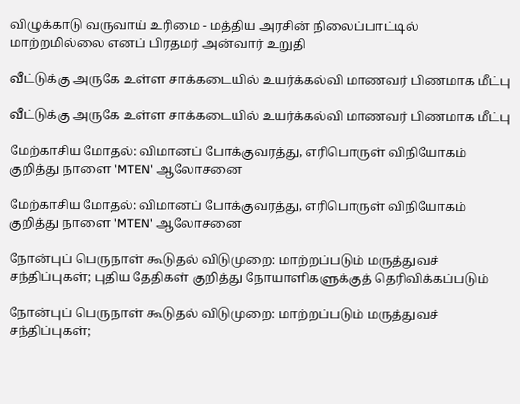விழுக்காடு வருவாய் உரிமை - மத்திய அரசின் நிலைப்பாட்டில் மாற்றமில்லை எனப் பிரதமர் அன்வார் உறுதி

வீட்டுக்கு அருகே உள்ள சாக்கடையில் உயர்க்கல்வி மாணவர் பிணமாக மீட்பு

வீட்டுக்கு அருகே உள்ள சாக்கடையில் உயர்க்கல்வி மாணவர் பிணமாக மீட்பு

மேற்காசிய மோதல்: விமானப் போக்குவரத்து, எரிபொருள் விநியோகம் குறித்து நாளை 'MTEN' ஆலோசனை

மேற்காசிய மோதல்: விமானப் போக்குவரத்து, எரிபொருள் விநியோகம் குறித்து நாளை 'MTEN' ஆலோசனை

நோன்புப் பெருநாள் கூடுதல் விடுமுறை: மாற்றப்படும் மருத்துவச் சந்திப்புகள்; புதிய தேதிகள் குறித்து நோயாளிகளுக்குத் தெரிவிக்கப்படும்

நோன்புப் பெருநாள் கூடுதல் விடுமுறை: மாற்றப்படும் மருத்துவச் சந்திப்புகள்;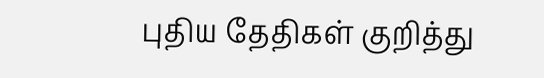புதிய தேதிகள் குறித்து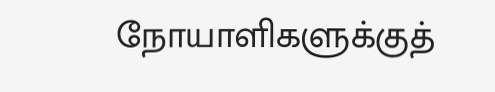நோயாளிகளுக்குத்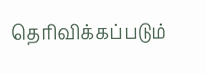தெரிவிக்கப்படும்